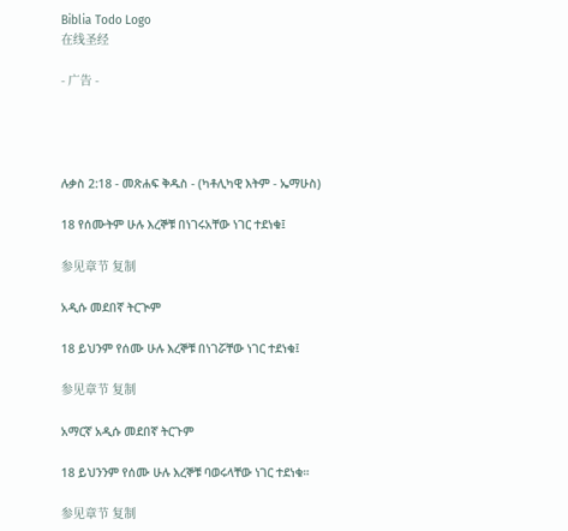Biblia Todo Logo
在线圣经

- 广告 -




ሉቃስ 2:18 - መጽሐፍ ቅዱስ - (ካቶሊካዊ እትም - ኤማሁስ)

18 የሰሙትም ሁሉ እረኞቹ በነገሩአቸው ነገር ተደነቁ፤

参见章节 复制

አዲሱ መደበኛ ትርጒም

18 ይህንም የሰሙ ሁሉ እረኞቹ በነገሯቸው ነገር ተደነቁ፤

参见章节 复制

አማርኛ አዲሱ መደበኛ ትርጉም

18 ይህንንም የሰሙ ሁሉ እረኞቹ ባወሩላቸው ነገር ተደነቁ።

参见章节 复制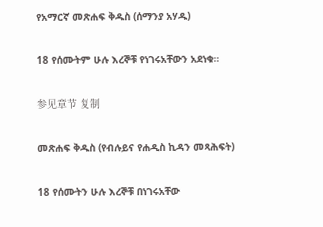የአማርኛ መጽሐፍ ቅዱስ (ሰማንያ አሃዱ)

18 የሰሙትም ሁሉ እረኞቹ የነገሩአቸውን አደነቁ።

参见章节 复制

መጽሐፍ ቅዱስ (የብሉይና የሐዲስ ኪዳን መጻሕፍት)

18 የሰሙትን ሁሉ እረኞቹ በነገሩአቸው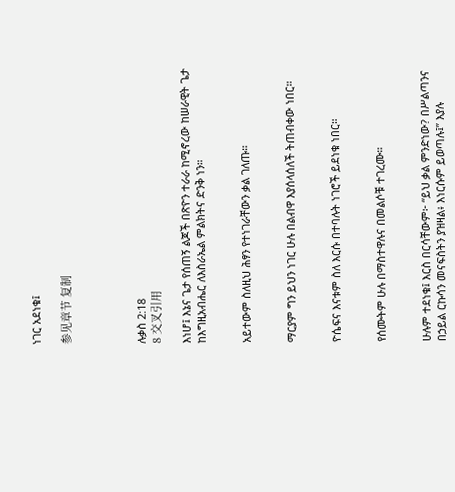ነገር አደነቁ፤

参见章节 复制




ሉቃስ 2:18
8 交叉引用

እነሆ፤ እኔና ጌታ የሰጠኝ ልጆች በጽዮን ተራራ ከሚኖረው ከሠራዊት ጌታ ከእግዚአብሔር ለእስራኤል ምልክትና ድንቅ ነን።


አይተውም ስለዚህ ሕፃን የተነገራቸውን ቃል ገለጡ።


ማርያም ግን ይህን ነገር ሁሉ በልብዋ እያሰላሰለች ትጠብቀው ነበር።


ዮሴፍና እናቱም ስለ እርሱ በተባሉት ነገሮች ይደነቁ ነበር።


የሰሙትም ሁሉ በማስተዋሉና በመልሶቹ ተገረሙ።


ሁሉም ተደነቁ፤ እርስ በርሳቸውም፦ “ይህ ቃል ምንድነው? በሥልጣንና በኃይል ርኩሳን መናፍስትን ያዝዛል፥ እነርሱም ይወጣሉ፤” እያሉ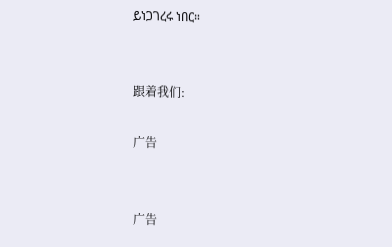ይነጋገረሩ ነበር።


跟着我们:

广告


广告